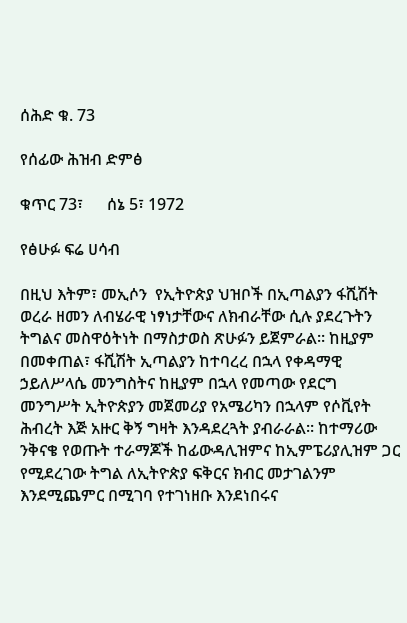ሰሕድ ቁ. 73

የሰፊው ሕዝብ ድምፅ

ቁጥር 73፣      ሰኔ 5፣ 1972

የፅሁፉ ፍሬ ሀሳብ

በዚህ እትም፣ መኢሶን  የኢትዮጵያ ህዝቦች በኢጣልያን ፋሺሽት ወረራ ዘመን ለብሄራዊ ነፃነታቸውና ለክብራቸው ሲሉ ያደረጉትን ትግልና መስዋዕትነት በማስታወስ ጽሁፉን ይጀምራል። ከዚያም በመቀጠል፣ ፋሺሽት ኢጣልያን ከተባረረ በኋላ የቀዳማዊ ኃይለሥላሴ መንግስትና ከዚያም በኋላ የመጣው የደርግ መንግሥት ኢትዮጵያን መጀመሪያ የአሜሪካን በኋላም የሶቪየት ሕብረት እጅ አዙር ቅኝ ግዛት እንዳደረጓት ያብራራል። ከተማሪው ንቅናቄ የወጡት ተራማጆች ከፊውዳሊዝምና ከኢምፔሪያሊዝም ጋር የሚደረገው ትግል ለኢትዮጵያ ፍቅርና ክብር መታገልንም እንደሚጨምር በሚገባ የተገነዘቡ እንደነበሩና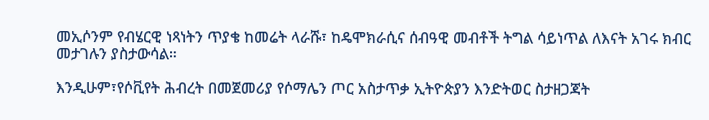መኢሶንም የብሄርዊ ነጻነትን ጥያቄ ከመሬት ላራሹ፣ ከዴሞክራሲና ሰብዓዊ መብቶች ትግል ሳይነጥል ለእናት አገሩ ክብር መታገሉን ያስታውሳል።

እንዲሁም፣የሶቪየት ሕብረት በመጀመሪያ የሶማሌን ጦር አስታጥቃ ኢትዮጵያን እንድትወር ስታዘጋጃት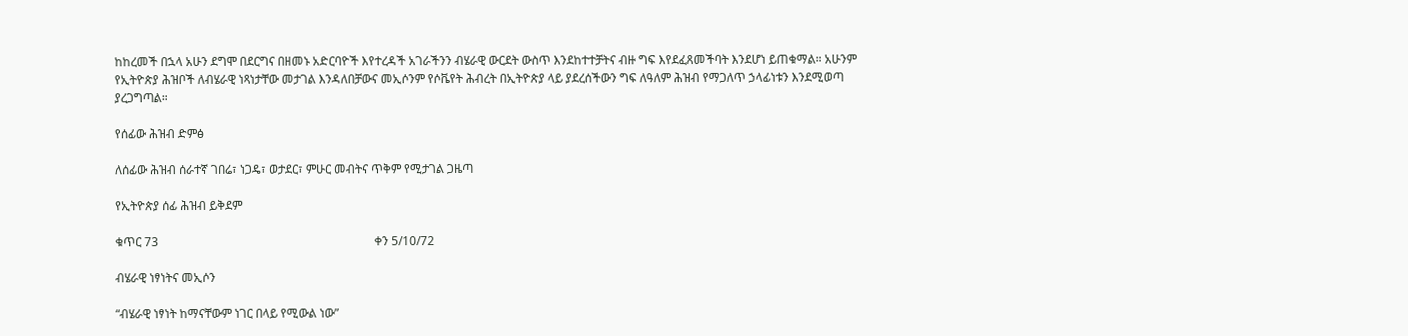ከከረመች በኋላ አሁን ደግሞ በደርግና በዘመኑ አድርባዮች እየተረዳች አገራችንን ብሄራዊ ውርደት ውስጥ እንደከተተቻትና ብዙ ግፍ እየደፈጸመችባት እንደሆነ ይጠቁማል። አሁንም የኢትዮጵያ ሕዝቦች ለብሄራዊ ነጻነታቸው መታገል እንዳለበቻውና መኢሶንም የሶቬየት ሕብረት በኢትዮጵያ ላይ ያደረሰችውን ግፍ ለዓለም ሕዝብ የማጋለጥ ኃላፊነቱን እንደሚወጣ ያረጋግጣል።

የሰፊው ሕዝብ ድምፅ

ለሰፊው ሕዝብ ሰራተኛ ገበሬ፣ ነጋዴ፣ ወታደር፣ ምሁር መብትና ጥቅም የሚታገል ጋዜጣ

የኢትዮጵያ ሰፊ ሕዝብ ይቅደም

ቁጥር 73                                                                        ቀን 5/10/72

ብሄራዊ ነፃነትና መኢሶን

“ብሄራዊ ነፃነት ከማናቸውም ነገር በላይ የሚውል ነው”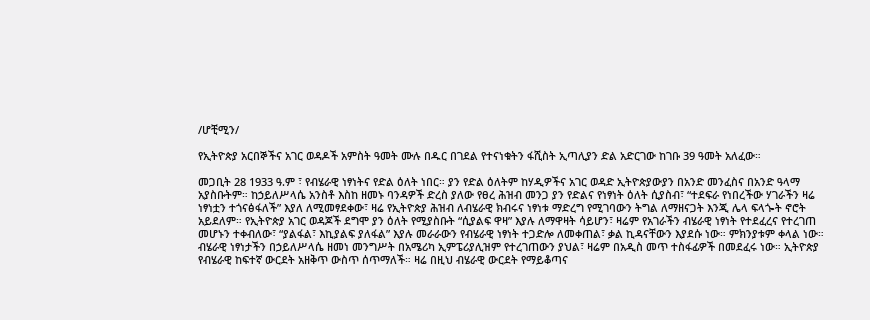/ሆቺሚን/

የኢትዮጵያ አርበኞችና አገር ወዳዶች አምስት ዓመት ሙሉ በዱር በገደል የተናነቁትን ፋሺስት ኢጣሊያን ድል አድርገው ከገቡ 39 ዓመት አለፈው።

መጋቢት 28 1933 ዓ.ም ፣ የብሄራዊ ነፃነትና የድል ዕለት ነበር። ያን የድል ዕለትም ከሃዲዎችና አገር ወዳድ ኢትዮጵያውያን በአንድ መንፈስና በአንድ ዓላማ አያስቡትም። ከኃይለሥላሴ አንስቶ እስከ ዘመኑ ባንዳዎች ድረስ ያለው የፀረ ሕዝብ መንጋ ያን የድልና የነፃነት ዕለት ሲያስብ፣ “ተደፍራ የነበረችው ሃገራችን ዛሬ ነፃነቷን ተጎናፅፋለች” እያለ ለሚመፃደቀው፣ ዛሬ የኢትዮጵያ ሕዝብ ለብሄራዊ ክብሩና ነፃነቱ ማድረግ የሚገባውን ትግል ለማዘናጋት እንጂ ሌላ ፍላጐት ኖሮት አይደለም። የኢትዮጵያ አገር ወዳጆች ደግሞ ያን ዕለት የሚያስቡት “ሲያልፍ ዋዛ” እያሉ ለማዋዛት ሳይሆን፣ ዛሬም የአገራችን ብሄራዊ ነፃነት የተደፈረና የተረገጠ መሆኑን ተቀብለው፣ “ያልፋል፣ እኪያልፍ ያለፋል” እያሉ መራራውን የብሄራዊ ነፃነት ተጋድሎ ለመቀጠል፣ ቃል ኪዳናቸውን እያደሱ ነው። ምክንያቱም ቀላል ነው። ብሄራዊ ነፃነታችን በኃይለሥላሴ ዘመነ መንግሥት በአሜሪካ ኢምፔሪያሊዝም የተረገጠውን ያህል፣ ዛሬም በአዲስ መጥ ተስፋፊዎች በመደፈሩ ነው። ኢትዮጵያ የብሄራዊ ከፍተኛ ውርደት አዘቅጥ ውስጥ ሰጥማለች። ዛሬ በዚህ ብሄራዊ ውርደት የማይቆጣና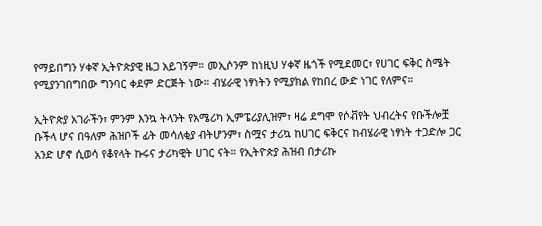የማይበግን ሃቀኛ ኢትዮጵያዊ ዜጋ አይገኝም። መኢሶንም ከነዚህ ሃቀኛ ዜጎች የሚደመር፣ የሀገር ፍቅር ስሜት የሚያንገበግበው ግንባር ቀደም ድርጅት ነው። ብሄራዊ ነፃነትን የሚያክል የከበረ ውድ ነገር የለምና።

ኢትዮጵያ አገራችን፣ ምንም እንኳ ትላንት የአሜሪካ ኢምፔሪያሊዝም፣ ዛሬ ደግሞ የሶቭየት ህብረትና የቡችሎቿ ቡችላ ሆና በዓለም ሕዝቦች ፊት መሳለቂያ ብትሆንም፣ ስሟና ታሪኳ ከሀገር ፍቅርና ከብሄራዊ ነፃነት ተጋድሎ ጋር አንድ ሆኖ ሲወሳ የቆየላት ኩሩና ታሪካዊት ሀገር ናት። የኢትዮጵያ ሕዝብ በታሪኩ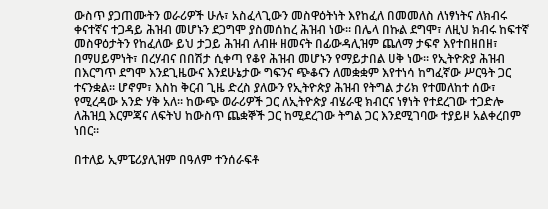ውስጥ ያጋጠሙትን ወራሪዎች ሁሉ፣ አስፈላጊውን መስዋዕትነት እየከፈለ በመመለስ ለነፃነትና ለክብሩ ቀናተኛና ተጋዳይ ሕዝብ መሆኑን ደጋግሞ ያስመሰከረ ሕዝብ ነው። በሌላ በኩል ደግሞ፣ ለዚህ ክብሩ ከፍተኛ መስዋዕታትን የከፈለው ይህ ታጋይ ሕዝብ ለብዙ ዘመናት በፊውዳሊዝም ጨለማ ታፍኖ እየተበዘበዘ፣ በማሀይምነት፣ በረሃብና በበሽታ ሲቀጣ የቆየ ሕዝብ መሆኑን የማይታበል ሀቅ ነው። የኢትዮጽያ ሕዝብ በእርግጥ ደግሞ እንደጊዜውና እንደሁኔታው ግፍንና ጭቆናን ለመቋቋም እየተነሳ ከግፈኛው ሥርዓት ጋር ተናንቋል። ሆኖም፣ እስከ ቅርብ ጊዜ ድረስ ያለውን የኢትዮጵያ ሕዝብ የትግል ታሪክ የተመለከተ ሰው፣ የሚረዳው አንድ ሃቅ አለ። ከውጭ ወራሪዎች ጋር ለኢትዮጵያ ብሄራዊ ክብርና ነፃነት የተደረገው ተጋድሎ ለሕዝቧ እርምጃና ለፍትህ ከውስጥ ጨቋኞች ጋር ከሚደረገው ትግል ጋር እንደሚገባው ተያይዞ አልቀረበም ነበር።

በተለይ ኢምፔሪያሊዝም በዓለም ተንሰራፍቶ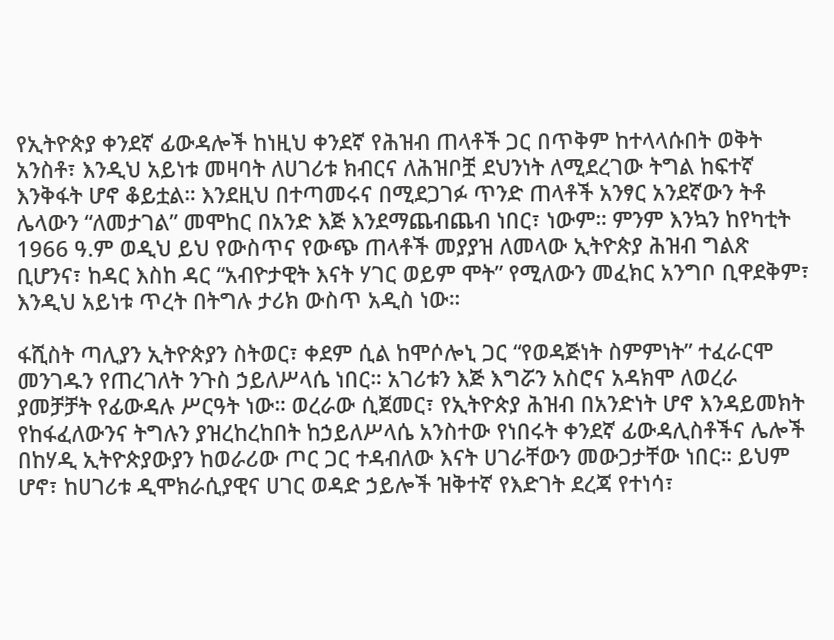የኢትዮጵያ ቀንደኛ ፊውዳሎች ከነዚህ ቀንደኛ የሕዝብ ጠላቶች ጋር በጥቅም ከተላላሱበት ወቅት አንስቶ፣ እንዲህ አይነቱ መዛባት ለሀገሪቱ ክብርና ለሕዝቦቿ ደህንነት ለሚደረገው ትግል ከፍተኛ እንቅፋት ሆኖ ቆይቷል። እንደዚህ በተጣመሩና በሚደጋገፉ ጥንድ ጠላቶች አንፃር አንደኛውን ትቶ ሌላውን “ለመታገል” መሞከር በአንድ እጅ እንደማጨብጨብ ነበር፣ ነውም። ምንም እንኳን ከየካቲት 1966 ዓ.ም ወዲህ ይህ የውስጥና የውጭ ጠላቶች መያያዝ ለመላው ኢትዮጵያ ሕዝብ ግልጽ ቢሆንና፣ ከዳር እስከ ዳር “አብዮታዊት እናት ሃገር ወይም ሞት” የሚለውን መፈክር አንግቦ ቢዋደቅም፣ እንዲህ አይነቱ ጥረት በትግሉ ታሪክ ውስጥ አዲስ ነው።

ፋሺስት ጣሊያን ኢትዮጵያን ስትወር፣ ቀደም ሲል ከሞሶሎኒ ጋር “የወዳጅነት ስምምነት” ተፈራርሞ መንገዱን የጠረገለት ንጉስ ኃይለሥላሴ ነበር። አገሪቱን እጅ እግሯን አስሮና አዳክሞ ለወረራ ያመቻቻት የፊውዳሉ ሥርዓት ነው። ወረራው ሲጀመር፣ የኢትዮጵያ ሕዝብ በአንድነት ሆኖ እንዳይመክት የከፋፈለውንና ትግሉን ያዝረከረከበት ከኃይለሥላሴ አንስተው የነበሩት ቀንደኛ ፊውዳሊስቶችና ሌሎች በከሃዲ ኢትዮጵያውያን ከወራሪው ጦር ጋር ተዳብለው እናት ሀገራቸውን መውጋታቸው ነበር። ይህም ሆኖ፣ ከሀገሪቱ ዲሞክራሲያዊና ሀገር ወዳድ ኃይሎች ዝቅተኛ የእድገት ደረጃ የተነሳ፣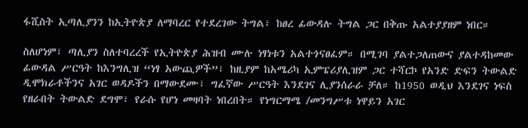ፋሺስት ኢጣሊያንን ከኢትዮጵያ ለማባረር የተደረገው ትግል፣ ከፀረ ፊውዳሉ ትግል ጋር በቅጡ አልተያያዘም ነበር።

ስለሆነም፣ ጣሊያን ስለተባረረች የኢትዮጵያ ሕዝብ ሙሉ ነፃነቱን አልተጎናፀፈም። በሚገባ ያልተጋለጠውና ያልተዳከመው ፊውዳል ሥርዓት ከእንግሊዝ “ነፃ አውጪዎች”፣ ከዚያም ከአሜሪካ ኢምፔሪያሊዝም ጋር ተሻርኮ የአንድ ድፍን ትውልድ ዲሞክራቶችንና አገር ወዳዶችን በማውደሙ፣ ግፈኛው ሥርዓት እንደገና ሊያንሰራራ ቻለ። ከ1950 ወዲህ እንደገና ነፍስ የዘራበት ትውልድ ደግሞ፣ የራሱ የሆነ መዛባት ነበረበት። የነግርማሜ /መንግሥቱ ነዋይን አገር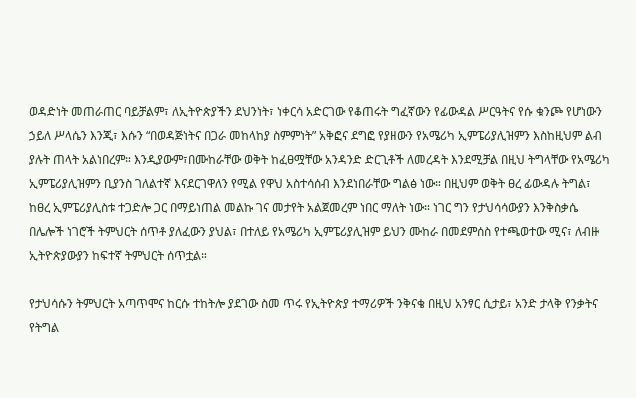ወዳድነት መጠራጠር ባይቻልም፣ ለኢትዮጵያችን ደህንነት፣ ነቀርሳ አድርገው የቆጠሩት ግፈኛውን የፊውዳል ሥርዓትና የሱ ቁንጮ የሆነውን ኃይለ ሥላሴን እንጂ፣ እሱን “በወዳጅነትና በጋራ መከላከያ ስምምነት” አቅፎና ደግፎ የያዘውን የአሜሪካ ኢምፔሪያሊዝምን እስከዚህም ልብ ያሉት ጠላት አልነበረም። እንዲያውም፣በሙከራቸው ወቅት ከፈፀሟቸው አንዳንድ ድርጊቶች ለመረዳት እንደሚቻል በዚህ ትግላቸው የአሜሪካ ኢምፔሪያሊዝምን ቢያንስ ገለልተኛ እናደርገዋለን የሚል የዋህ አስተሳሰብ እንደነበራቸው ግልፅ ነው። በዚህም ወቅት ፀረ ፊውዳሉ ትግል፣ ከፀረ ኢምፔሪያሊስቱ ተጋድሎ ጋር በማይነጠል መልኩ ገና መታየት አልጀመረም ነበር ማለት ነው። ነገር ግን የታህሳሳውያን እንቅስቃሴ በሌሎች ነገሮች ትምህርት ሰጥቶ ያለፈውን ያህል፣ በተለይ የአሜሪካ ኢምፔሪያሊዝም ይህን ሙከራ በመደምሰስ የተጫወተው ሚና፣ ለብዙ ኢትዮጵያውያን ከፍተኛ ትምህርት ሰጥቷል።

የታህሳሱን ትምህርት አጣጥሞና ከርሱ ተከትሎ ያደገው ስመ ጥሩ የኢትዮጵያ ተማሪዎች ንቅናቄ በዚህ አንፃር ሲታይ፣ አንድ ታላቅ የንቃትና የትግል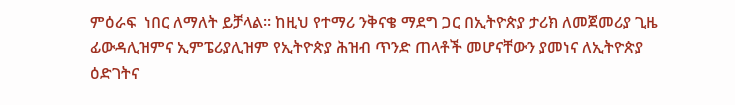ምዕራፍ  ነበር ለማለት ይቻላል። ከዚህ የተማሪ ንቅናቄ ማደግ ጋር በኢትዮጵያ ታሪክ ለመጀመሪያ ጊዜ ፊውዳሊዝምና ኢምፔሪያሊዝም የኢትዮጵያ ሕዝብ ጥንድ ጠላቶች መሆናቸውን ያመነና ለኢትዮጵያ ዕድገትና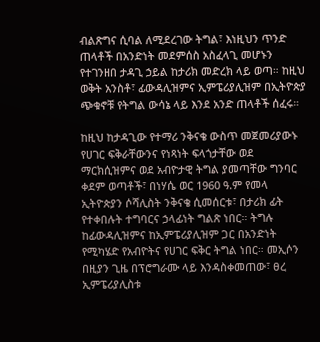ብልጽግና ሲባል ለሚደረገው ትግል፣ እነዚህን ጥንድ ጠላቶች በአንድነት መደምሰስ አስፈላጊ መሆኑን የተገንዘበ ታዳጊ ኃይል ከታሪክ መድረክ ላይ ወጣ። ከዚህ ወቅት አንስቶ፣ ፊውዳሊዝምና ኢምፔሪያሊዝም በኢትዮጵያ ጭቁኖቹ የትግል ውሳኔ ላይ እንደ አንድ ጠላቶች ሰፈሩ።

ከዚህ ከታዳጊው የተማሪ ንቅናቄ ውስጥ መጀመሪያውኑ የሀገር ፍቅራቸውንና የነጻነት ፍላጎታቸው ወደ ማርክሲዝምና ወደ አብዮታዊ ትግል ያመጣቸው ግንባር ቀደም ወጣቶች፣ በነሃሴ ወር 1960 ዓ.ም የመላ ኢትዮጵያን ሶሻሊስት ንቅናቄ ሲመሰርቱ፣ በታሪክ ፊት የተቀበሉት ተግባርና ኃላፊነት ግልጽ ነበር። ትግሉ ከፊውዳሊዝምና ከኢምፔሪያሊዝም ጋር በአንድነት የሚካሄድ የአብዮትና የሀገር ፍቅር ትግል ነበር። መኢሶን በዚያን ጊዜ በፕሮግራሙ ላይ እንዳስቀመጠው፣ ፀረ ኢምፔሪያሊስቱ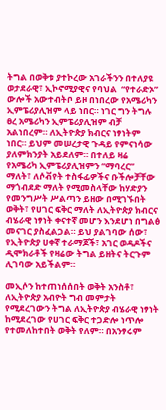ትግል በወቅቱ ያተኮረው አገራችንን በተለያዩ ወታደራዊ፣ ኢኮኖሚያዊና የባህል  “የተራድኦ” ውሎች አውተብትቦ ይዞ በነበረው የአሜሪካን ኢምፔሪያሊዝም ላይ ነበር። ነገር ግን ትግሉ ፀረ አሜሪካን ኢምፔሪያሊዝም ብቻ አልነበረም። ለኢትዮጵያ ክብርና ነፃነትም ነበር። ይህም መሠረታዊ ጉዳይ የምናነሳው ያለምክንያት አይደለም። በተለይ ዛሬ የአሜሪካ ኢምፔሪያሊዝምን “ማባረር” ማለት፣ ለሶቭየት ተስፋፊዎችና ቡችሎቻቸው ማጎብደድ ማለት የሚመስላቸው ከሃድያን የመንግሥት ሥልጣን ይዘው በሚገኙበት ወቅት፣ የሀገር ፍቅር ማለት ለኢትዮጵያ ክብርና ብሄራዊ ነፃነት ቀናተኛ መሆን እንደሆነ በግልፅ መናገር ያስፈልጋል። ይህ ያልገባው ሰው፣ የኢትዮጵያ ሀቀኛ ተራማጆች፣ አገር ወዳዶችና ዲሞክራቶች የዛሬው ትግል ይዘትና ትርጉም ሊገባው አይችልም።

መኢሶን ከተጠነሰሰበት ወቅት አንስቶ፣ ለኢትዮጵያ አብዮት ግብ መምታት የሚደረገውን ትግል ለኢትዮጵያ ብሄራዊ ነፃነት ከሚደረገው የሀገር ፍቅር ተጋድሎ ነጥሎ የተመለከተበት ወቅት የለም። በአንፃሩም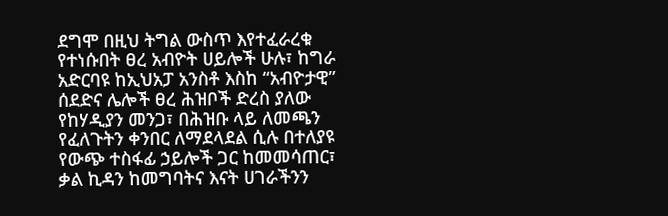ደግሞ በዚህ ትግል ውስጥ እየተፈራረቁ የተነሱበት ፀረ አብዮት ሀይሎች ሁሉ፣ ከግራ አድርባዩ ከኢህአፓ አንስቶ እስከ “አብዮታዊ” ሰደድና ሌሎች ፀረ ሕዝቦች ድረስ ያለው የከሃዲያን መንጋ፣ በሕዝቡ ላይ ለመጫን የፈለጉትን ቀንበር ለማደላደል ሲሉ በተለያዩ የውጭ ተስፋፊ ኃይሎች ጋር ከመመሳጠር፣ ቃል ኪዳን ከመግባትና እናት ሀገራችንን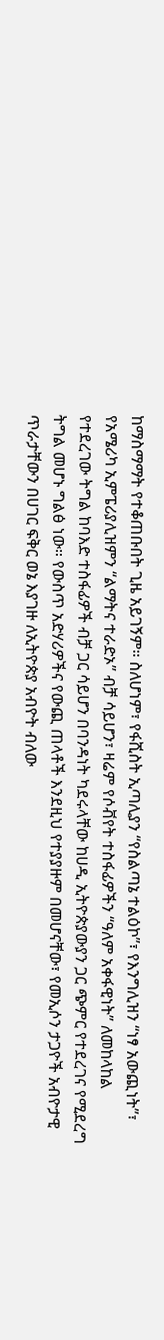ከማስማማት የተቆጠቡበት ጊዜ አይገኝም። ስለሆነም፣ የፋሺስት ኢጣሊያን “የስልጣኔ ተልዕኮ”፣ የእንግሊዝን “ነፃ አውጪነት”፣ የአሜሪካ ኢምፔሪያሊዝምን “ልማትና ተራድኦ” ብቻ ሳይሆን፣ ዛሬም የሶቭየት ተስፋፊዎችን “ዓለም አቀፋዊነት” ለመከላከል የተደረገው ትግል ከባእድ ተስፋፊዎች ብቻ ጋር ሳይሆን በባንዳነት ካደሩላቸው ከሀዲ ኢትዮጵያውያን ጋር ጭምር የተደረገና የሚደረግ ትግል መሆኑ ግልፅ ነው። የውስጥ አድሃሪዎችና የውጪ ጠላቶች እንደዚህ የተያያዙም በመሆናቸው፣ የመኢሶን ታጋዮች አብዮታዊ ጥራታቸውን በሀገር ፍቅር ወኔ እያገዙ ለኢትዮጵያ አብዮት ብለው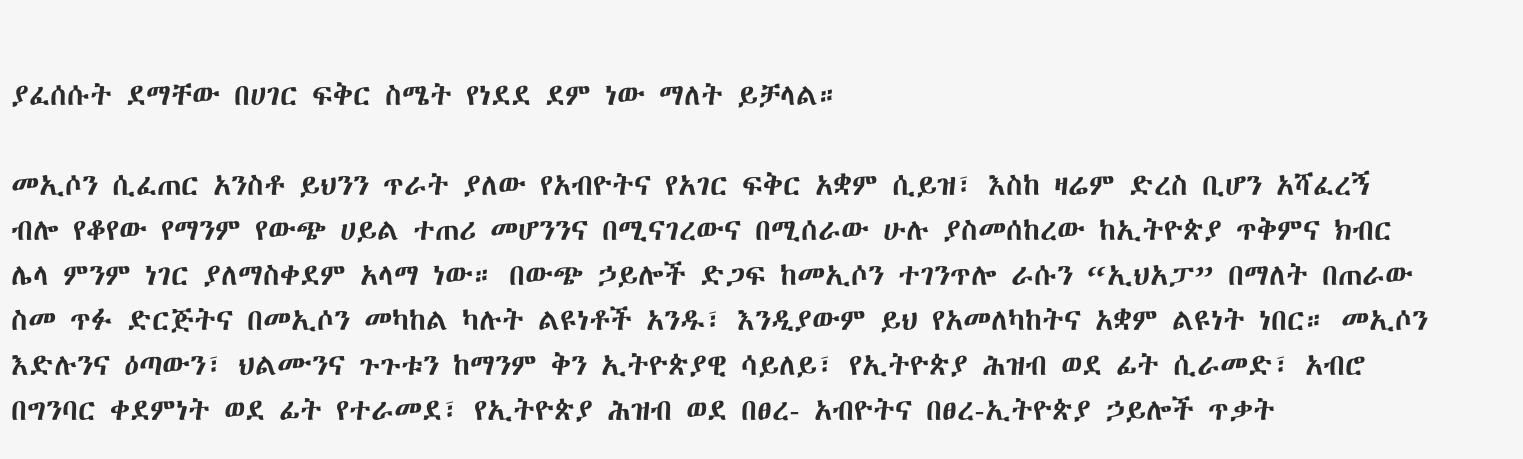ያፈሰሱት ደማቸው በሀገር ፍቅር ስሜት የነደደ ደም ነው ማለት ይቻላል።

መኢሶን ሲፈጠር አንስቶ ይህንን ጥራት ያለው የአብዮትና የአገር ፍቅር አቋም ሲይዝ፣ እስከ ዛሬም ድረስ ቢሆን አሻፈረኝ ብሎ የቆየው የማንም የውጭ ሀይል ተጠሪ መሆንንና በሚናገረውና በሚሰራው ሁሉ ያስመሰከረው ከኢትዮጵያ ጥቅምና ክብር ሌላ ምንም ነገር ያለማስቀደም አላማ ነው። በውጭ ኃይሎች ድጋፍ ከመኢሶን ተገንጥሎ ራሱን “ኢህአፓ” በማለት በጠራው ስመ ጥፉ ድርጅትና በመኢሶን መካከል ካሉት ልዩነቶች አንዱ፣ እንዲያውም ይህ የአመለካከትና አቋም ልዩነት ነበር። መኢሶን እድሉንና ዕጣውን፣ ህልሙንና ጉጉቱን ከማንም ቅን ኢትዮጵያዊ ሳይለይ፣ የኢትዮጵያ ሕዝብ ወደ ፊት ሲራመድ፣ አብሮ በግንባር ቀደምነት ወደ ፊት የተራመደ፣ የኢትዮጵያ ሕዝብ ወደ በፀረ- አብዮትና በፀረ-ኢትዮጵያ ኃይሎች ጥቃት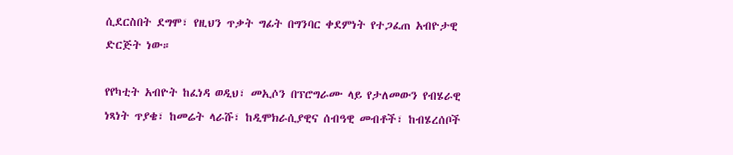ሲደርስበት ደግሞ፣ የዚህን ጥቃት ግፊት በግንባር ቀደምነት የተጋፈጠ አብዮታዊ ድርጅት ነው።

የየካቲት አብዮት ከፈነዳ ወዲህ፣ መኢሶን በፕሮግራሙ ላይ የታለመውን የብሄራዊ ነጻነት ጥያቄ፣ ከመሬት ላራሹ፣ ከዲሞክራሲያዊና ሰብዓዊ መብቶች፣ ከብሄረሰቦች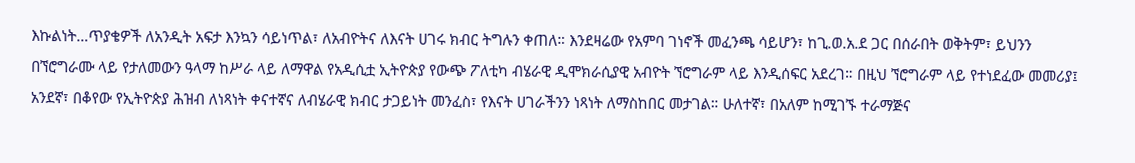እኩልነት…ጥያቄዎች ለአንዲት አፍታ እንኳን ሳይነጥል፣ ለአብዮትና ለእናት ሀገሩ ክብር ትግሉን ቀጠለ። እንደዛሬው የአምባ ገነኖች መፈንጫ ሳይሆን፣ ከጊ.ወ.አ.ደ ጋር በሰራበት ወቅትም፣ ይህንን በኘሮግራሙ ላይ የታለመውን ዓላማ ከሥራ ላይ ለማዋል የአዲሲቷ ኢትዮጵያ የውጭ ፖለቲካ ብሄራዊ ዲሞክራሲያዊ አብዮት ኘሮግራም ላይ እንዲሰፍር አደረገ። በዚህ ኘሮግራም ላይ የተነደፈው መመሪያ፤ አንደኛ፣ በቆየው የኢትዮጵያ ሕዝብ ለነጻነት ቀናተኛና ለብሄራዊ ክብር ታጋይነት መንፈስ፣ የእናት ሀገራችንን ነጻነት ለማስከበር መታገል። ሁለተኛ፣ በአለም ከሚገኙ ተራማጅና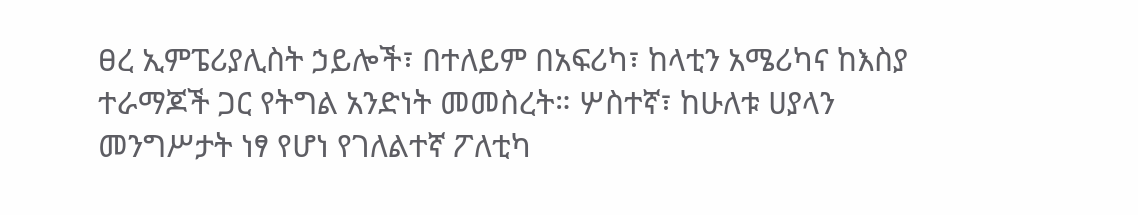ፀረ ኢምፔሪያሊስት ኃይሎች፣ በተለይም በአፍሪካ፣ ከላቲን አሜሪካና ከእስያ ተራማጆች ጋር የትግል አንድነት መመስረት። ሦስተኛ፣ ከሁለቱ ሀያላን መንግሥታት ነፃ የሆነ የገለልተኛ ፖለቲካ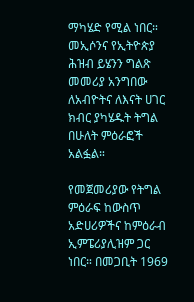ማካሄድ የሚል ነበር። መኢሶንና የኢትዮጵያ ሕዝብ ይሄንን ግልጽ መመሪያ አንግበው ለአብዮትና ለእናት ሀገር ክብር ያካሄዱት ትግል በሁለት ምዕራፎች አልፏል።

የመጀመሪያው የትግል ምዕራፍ ከውስጥ አድሀሪዎችና ከምዕራብ ኢምፔሪያሊዝም ጋር ነበር። በመጋቢት 1969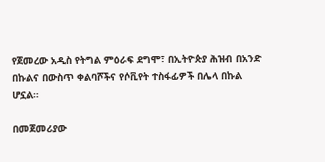የጀመረው አዲስ የትግል ምዕራፍ ደግሞ፣ በኢትዮጵያ ሕዝብ በአንድ በኩልና በውስጥ ቀልባሾችና የሶቪየት ተስፋፊዎች በሌላ በኩል ሆኗል።

በመጀመሪያው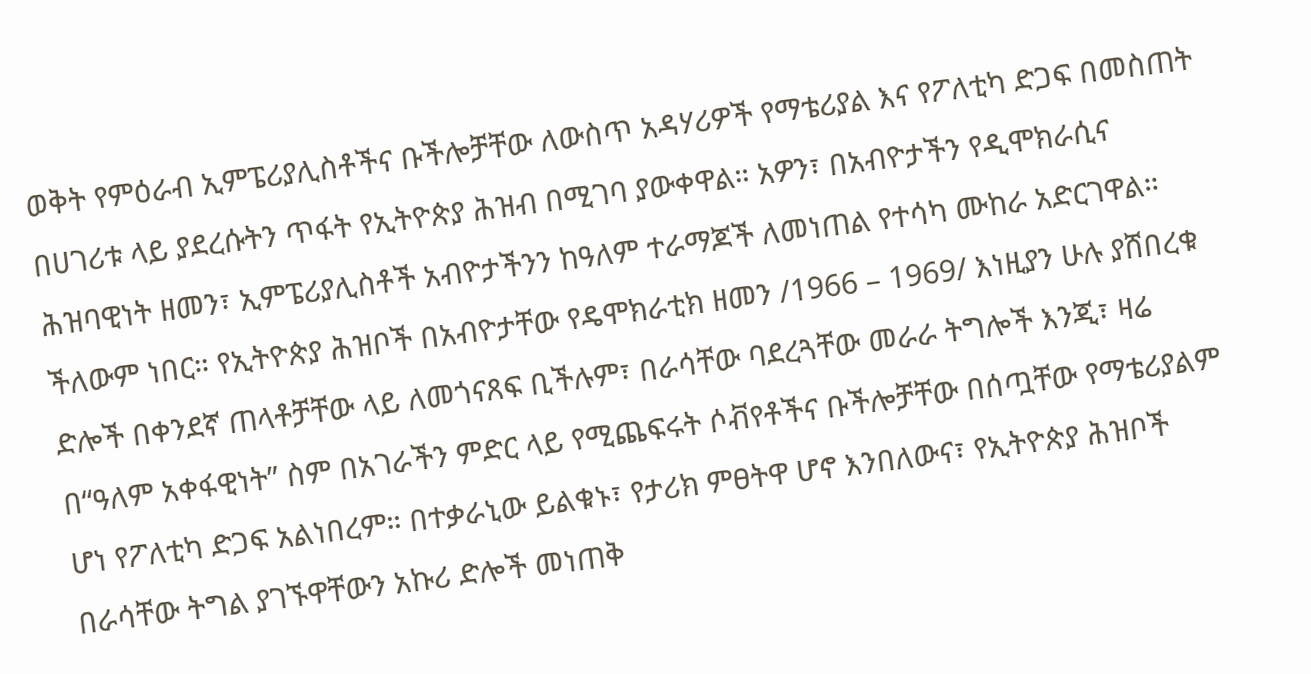ወቅት የምዕራብ ኢምፔሪያሊስቶችና ቡችሎቻቸው ለውስጥ አዳሃሪዎች የማቴሪያል እና የፖለቲካ ድጋፍ በመስጠት በሀገሪቱ ላይ ያደረሱትን ጥፋት የኢትዮጵያ ሕዝብ በሚገባ ያውቀዋል። አዎን፣ በአብዮታችን የዲሞክራሲና ሕዝባዊነት ዘመን፣ ኢምፔሪያሊስቶች አብዮታችንን ከዓለም ተራማጆች ለመነጠል የተሳካ ሙከራ አድርገዋል። ችለውም ነበር። የኢትዮጵያ ሕዝቦች በአብዮታቸው የዴሞክራቲክ ዘመን /1966 – 1969/ እነዚያን ሁሉ ያሸበረቁ ድሎች በቀንደኛ ጠላቶቻቸው ላይ ለመጎናጸፍ ቢችሉም፣ በራሳቸው ባደረጓቸው መራራ ትግሎች እንጂ፣ ዛሬ በ“ዓለም አቀፋዊነት” ስም በአገራችን ምድር ላይ የሚጨፍሩት ሶቭየቶችና ቡችሎቻቸው በሰጧቸው የማቴሪያልም ሆነ የፖለቲካ ድጋፍ አልነበረም። በተቃራኒው ይልቁኑ፣ የታሪክ ምፀትዋ ሆኖ እንበለውና፣ የኢትዮጵያ ሕዝቦች በራሳቸው ትግል ያገኙዋቸውን አኩሪ ድሎች መነጠቅ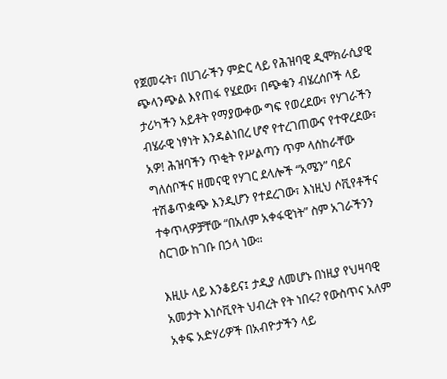የጀመሩት፣ በሀገራችን ምድር ላይ የሕዝባዊ ዲሞክራሲያዊ ጭላንጭል እየጠፋ የሄደው፣ በጭቁን ብሄረሰቦች ላይ ታሪካችን አይቶት የማያውቀው ግፍ የወረደው፣ የሃገራችን ብሄራዊ ነፃነት እንዳልነበረ ሆኖ የተረገጠውና የተዋረደው፣ አዎ! ሕዝባችን ጥቂት የሥልጣን ጥም ላሰከራቸው ግለሰቦችና ዘመናዊ የሃገር ደላሎች “አሜን” ባይና ተሽቆጥቋጭ እንዲሆን የተደረገው፣ እነዚህ ሶቪየቶችና ተቀጥላዎቻቸው “በአለም አቀፋዊነት” ስም አገራችንን ስርገው ከገቡ በኃላ ነው።

እዚሁ ላይ እንቆይና፤ ታዲያ ለመሆኑ በነዚያ የህዛባዊ አመታት እነሶቪየት ህብረት የት ነበሩ? የውስጥና አለም አቀፍ አድሃሪዎች በአብዮታችን ላይ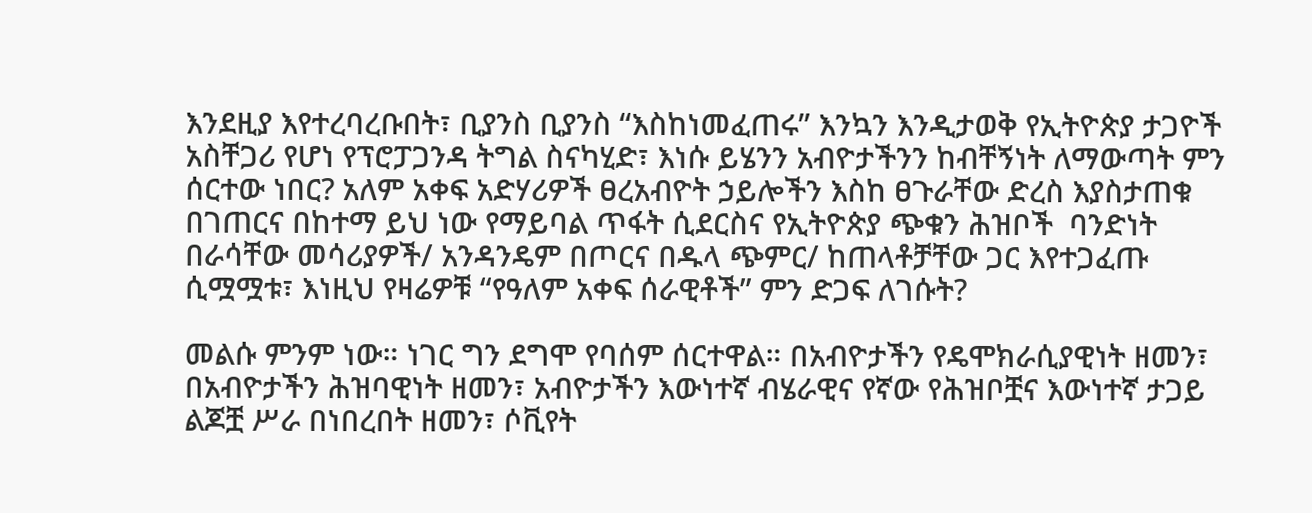እንደዚያ እየተረባረቡበት፣ ቢያንስ ቢያንስ “እስከነመፈጠሩ” እንኳን እንዲታወቅ የኢትዮጵያ ታጋዮች አስቸጋሪ የሆነ የፕሮፓጋንዳ ትግል ስናካሂድ፣ እነሱ ይሄንን አብዮታችንን ከብቸኝነት ለማውጣት ምን ሰርተው ነበር? አለም አቀፍ አድሃሪዎች ፀረአብዮት ኃይሎችን እስከ ፀጉራቸው ድረስ እያስታጠቁ በገጠርና በከተማ ይህ ነው የማይባል ጥፋት ሲደርስና የኢትዮጵያ ጭቁን ሕዝቦች  ባንድነት በራሳቸው መሳሪያዎች/ አንዳንዴም በጦርና በዱላ ጭምር/ ከጠላቶቻቸው ጋር እየተጋፈጡ ሲሟሟቱ፣ እነዚህ የዛሬዎቹ “የዓለም አቀፍ ሰራዊቶች” ምን ድጋፍ ለገሱት?

መልሱ ምንም ነው። ነገር ግን ደግሞ የባሰም ሰርተዋል። በአብዮታችን የዴሞክራሲያዊነት ዘመን፣ በአብዮታችን ሕዝባዊነት ዘመን፣ አብዮታችን እውነተኛ ብሄራዊና የኛው የሕዝቦቿና እውነተኛ ታጋይ ልጆቿ ሥራ በነበረበት ዘመን፣ ሶቪየት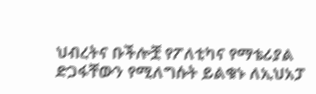ህብረትና ቡችሎቿ የፖለቲካና የማቴሪያል ድጋፋቸውን የሚለግሱት ይልቁኑ ለኢህአፓ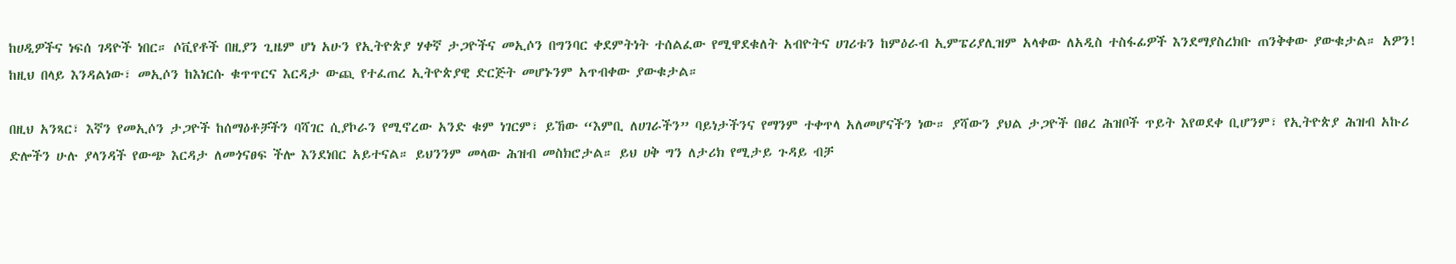ከሀዲዎችና ነፍሰ ገዳዮች ነበር። ሶቪየቶች በዚያን ጊዜም ሆነ አሁን የኢትዮጵያ ሃቀኛ ታጋዮችና መኢሶን በግንባር ቀደምትነት ተሰልፈው የሚዋደቁለት አብዮትና ሀገሪቱን ከምዕራብ ኢምፔሪያሊዝም አላቀው ለአዲስ ተስፋፊዎች እንደማያስረክቡ ጠንቅቀው ያውቁታል። አዎን! ከዚህ በላይ እንዳልነው፣ መኢሶን ከእነርሱ ቁጥጥርና እርዳታ ውጪ የተፈጠረ ኢትዮጵያዊ ድርጅት መሆኑንም አጥብቀው ያውቁታል።

በዚህ አንጻር፣ እኛን የመኢሶን ታጋዮች ከሰማዕቶቻችን ባሻገር ሲያኮራን የሚኖረው አንድ ቁም ነገርም፣ ይኸው “እምቢ ለሀገራችን” ባይነታችንና የማንም ተቀጥላ አለመሆናችን ነው። ያሻውን ያህል ታጋዮች በፀረ ሕዝቦች ጥይት እየወደቀ ቢሆንም፣ የኢትዮጵያ ሕዝብ አኩሪ ድሎችን ሁሉ ያላንዳች የውጭ እርዳታ ለመጎናፀፍ ችሎ እንደነበር አይተናል። ይህንንም መላው ሕዝብ መስክሮታል። ይህ ሀቅ ግን ለታሪክ የሚታይ ጉዳይ ብቻ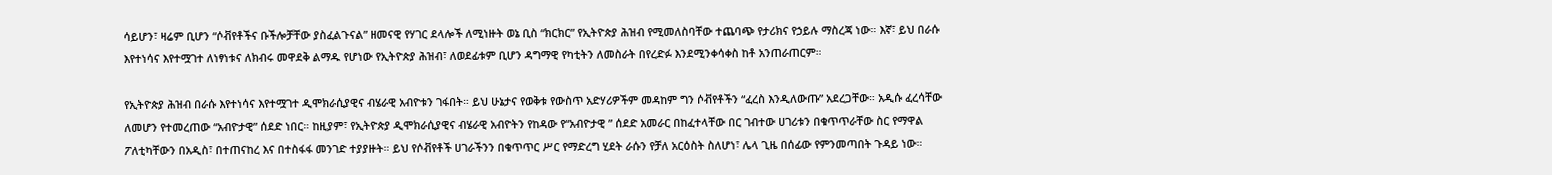ሳይሆን፣ ዛሬም ቢሆን “ሶቭየቶችና ቡችሎቻቸው ያስፈልጉናል” ዘመናዊ የሃገር ደላሎች ለሚነዙት ወኔ ቢስ “ክርክር” የኢትዮጵያ ሕዝብ የሚመለስባቸው ተጨባጭ የታሪክና የኃይሉ ማስረጃ ነው። እኛ፣ ይህ በራሱ እየተነሳና እየተሟገተ ለነፃነቱና ለክብሩ መዋደቅ ልማዱ የሆነው የኢትዮጵያ ሕዝብ፣ ለወደፊቱም ቢሆን ዳግማዊ የካቲትን ለመስራት በየረድፉ እንደሚንቀሳቀስ ከቶ አንጠራጠርም።

የኢትዮጵያ ሕዝብ በራሱ እየተነሳና እየተሟገተ ዲሞክራሲያዊና ብሄራዊ አብዮቱን ገፋበት። ይህ ሁኔታና የወቅቱ የውስጥ አድሃሪዎችም መዳከም ግን ሶቭየቶችን “ፈረስ እንዲለውጡ” አደረጋቸው። አዲሱ ፈረሳቸው ለመሆን የተመረጠው “አብዮታዊ” ሰደድ ነበር። ከዚያም፣ የኢትዮጵያ ዲሞክራሲያዊና ብሄራዊ አብዮትን የከዳው የ“አብዮታዊ ” ሰደድ አመራር በከፈተላቸው በር ገብተው ሀገሪቱን በቁጥጥራቸው ስር የማዋል ፖለቲካቸውን በአዲስ፣ በተጠናከረ እና በተስፋፋ መንገድ ተያያዙት። ይህ የሶቭየቶች ሀገራችንን በቁጥጥር ሥር የማድረግ ሂደት ራሱን የቻለ አርዕስት ስለሆነ፣ ሌላ ጊዜ በሰፊው የምንመጣበት ጉዳይ ነው።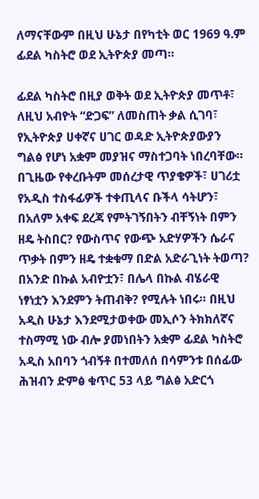ለማናቸውም በዚህ ሁኔታ በየካቲት ወር 1969 ዓ.ም ፊደል ካስትሮ ወደ ኢትዮጵያ መጣ።

ፊደል ካስትሮ በዚያ ወቅት ወደ ኢትዮጵያ መጥቶ፣ ለዚህ አብዮት “ድጋፍ” ለመስጠት ቃል ሲገባ፣ የኢትዮጵያ ሀቀኛና ሀገር ወዳድ ኢትዮጵያውያን ግልፅ የሆነ አቋም መያዝና ማስተጋባት ነበረባቸው። በጊዜው የቀረቡትም መሰረታዊ ጥያቄዎች፣ ሀገሪቷ የአዲስ ተስፋፊዎች ተቀጢላና ቡችላ ሳትሆን፣ በአለም አቀፍ ደረጃ የምትገኝበትን ብቸኝነት በምን ዘዴ ትስበር? የውስጥና የውጭ አድሃዎችን ሴራና ጥቃት በምን ዘዴ ተቋቁማ በድል አድራጊነት ትወጣ? በአንድ በኩል አብዮቷን፣ በሌላ በኩል ብሄራዊ ነፃነቷን እንደምን ትጠብቅ? የሚሉት ነበሩ። በዚህ አዲስ ሁኔታ እንደሚታወቀው መኢሶን ትክክለኛና ተስማሚ ነው ብሎ ያመነበትን አቋም ፊደል ካስትሮ አዲስ አበባን ጎብኝቶ በተመለሰ በሳምንቱ በሰፊው ሕዝብን ድምፅ ቁጥር 53 ላይ ግልፅ አድርጎ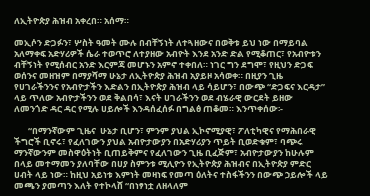ለኢትዮጵያ ሕዝብ አቀረበ። አሰማ።

መኢሶን ድጋፉን፣ ሦስት ዓመት ሙሉ በብቸኝነት ለተጓዘውና በወቅቱ ይህ ነው በማይባል አለማቀፍ አድሃሪዎች ሴራ ተወጥሮ ለተያዘው አብዮት እንደ አንድ ድል የሚቆጠር፣ የአብዮቱን ብቸኝነት የሚሰብር አንድ እርምጃ መሆኑን አምኖ ተቀበለ። ነገር ግን ደግሞ፣ የዚህን ድጋፍ ወሰንና መዘዝም በማያሻማ ሁኔታ ለኢትዮጵያ ሕዝብ አያይዞ አሳወቀ። በዚያን ጊዜ የሀገራችንንና የአብዮታችን እድልን በኢትዮጵያ ሕዝብ ላይ ሳይሆን፣ በውጭ “ድጋፍና እርዳታ” ላይ ጥለው አብዮታችንን ወደ ቅልበሳ፣ እናት ሀገራችንን ወደ ብሄራዊ ውርደት ይዘው ለመንጎድ ዳር ዳር የሚሉ ሀይሎች እንዳሰፈሰፉ በግልፅ ጠቆመ። እንጥቀሰው፡-

       “በማንኛውም ጊዜና  ሁኔታ ቢሆን፣ ምንም ያህል ኢኮኖሚያዊ፣ ፖለቲካዊና የማሕበራዊ ችግሮች ቢኖሩ፣ የፈለገውን ያህል አብዮታውያን በአድሃሪያን ጥይት ቢወድቁም፣ ባጭሩ ማንኛውንም መስዋዕትነት ቢጠይቅምና የፈለገውን ጊዜ ቢፈጅም፣ አብዮታውያን ከሁሉም በላይ መተማመን ያለባቸው በሀያ ስምንቱ ሚሊዮን የኢትዮጵያ ሕዝብና በኢትዮጵያ ምድር ሀብት ላይ ነው። ከዚህ አይነቱ እምነት መዛነፍ የመጣ ዕለትና ተስፋችንን በውጭ ኃይሎች ላይ መጫን ያመጣን እለት የተኮላሸ “በነፃነቷ ለዘላለም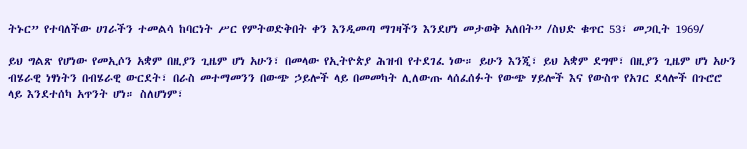ትኑር” የተባለችው ሀገራችን ተመልሳ ከባርነት ሥር የምትወድቅበት ቀን እንዲመጣ ማገዛችን እንደሆነ መታወቅ አለበት” /ስህድ ቁጥር 53፣ መጋቢት 1969/

ይህ ግልጽ የሆነው የመኢሶን አቋም በዚያን ጊዜም ሆነ አሁን፣ በመላው የኢትዮጵያ ሕዝብ የተደገፈ ነው። ይሁን እንጂ፣ ይህ አቋም ደግሞ፣ በዚያን ጊዜም ሆነ አሁን ብሄራዊ ነፃነትን በብሄራዊ ውርደት፣ በራስ መተማመንን በውጭ ኃይሎች ላይ በመመካት ሊለውጡ ላሰፈሰፉት የውጭ ሃይሎች እና የውስጥ የአገር ደላሎች በጉሮሮ ላይ እንደተሰካ አጥንት ሆነ። ስለሆነም፣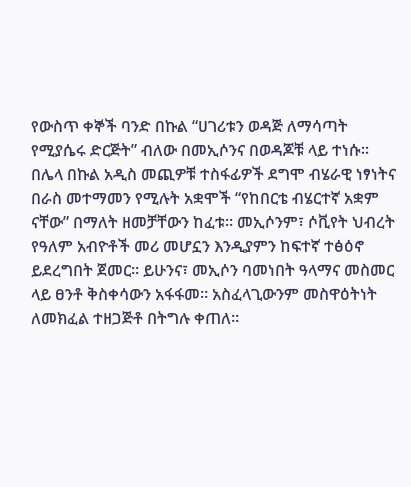የውስጥ ቀኞች ባንድ በኩል “ሀገሪቱን ወዳጅ ለማሳጣት የሚያሴሩ ድርጅት” ብለው በመኢሶንና በወዳጆቹ ላይ ተነሱ። በሌላ በኩል አዲስ መጪዎቹ ተስፋፊዎች ደግሞ ብሄራዊ ነፃነትና በራስ መተማመን የሚሉት አቋሞች “የከበርቴ ብሄርተኛ አቋም ናቸው” በማለት ዘመቻቸውን ከፈቱ። መኢሶንም፣ ሶቪየት ህብረት የዓለም አብዮቶች መሪ መሆኗን እንዲያምን ከፍተኛ ተፅዕኖ ይደረግበት ጀመር። ይሁንና፣ መኢሶን ባመነበት ዓላማና መስመር ላይ ፀንቶ ቅስቀሳውን አፋፋመ። አስፈላጊውንም መስዋዕትነት ለመክፈል ተዘጋጅቶ በትግሉ ቀጠለ።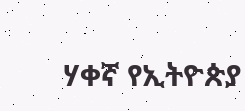ሃቀኛ የኢትዮጵያ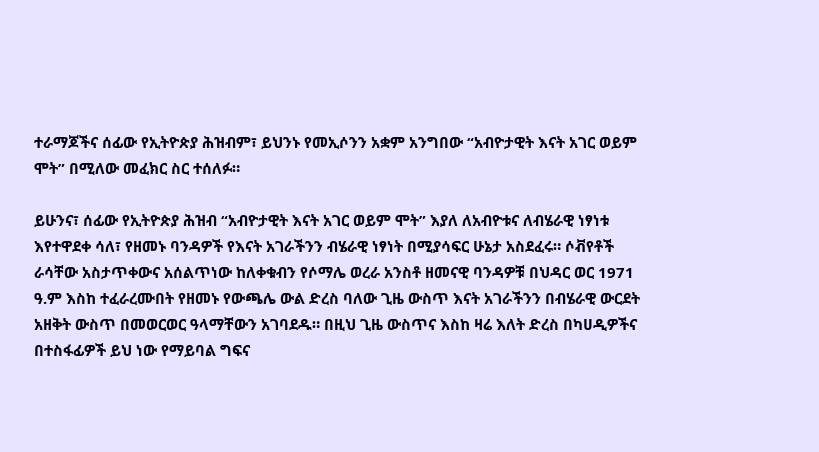ተራማጆችና ሰፊው የኢትዮጵያ ሕዝብም፣ ይህንኑ የመኢሶንን አቋም አንግበው “አብዮታዊት እናት አገር ወይም ሞት” በሚለው መፈክር ስር ተሰለፉ።

ይሁንና፣ ሰፊው የኢትዮጵያ ሕዝብ “አብዮታዊት እናት አገር ወይም ሞት” እያለ ለአብዮቱና ለብሄራዊ ነፃነቱ እየተዋደቀ ሳለ፣ የዘመኑ ባንዳዎች የእናት አገራችንን ብሄራዊ ነፃነት በሚያሳፍር ሁኔታ አስደፈሩ። ሶቭየቶች ራሳቸው አስታጥቀውና አሰልጥነው ከለቀቁብን የሶማሌ ወረራ አንስቶ ዘመናዊ ባንዳዎቹ በህዳር ወር 1971 ዓ.ም እስከ ተፈራረሙበት የዘመኑ የውጫሌ ውል ድረስ ባለው ጊዜ ውስጥ እናት አገራችንን በብሄራዊ ውርደት አዘቅት ውስጥ በመወርወር ዓላማቸውን አገባደዱ። በዚህ ጊዜ ውስጥና እስከ ዛሬ እለት ድረስ በካሀዲዎችና በተስፋፊዎች ይህ ነው የማይባል ግፍና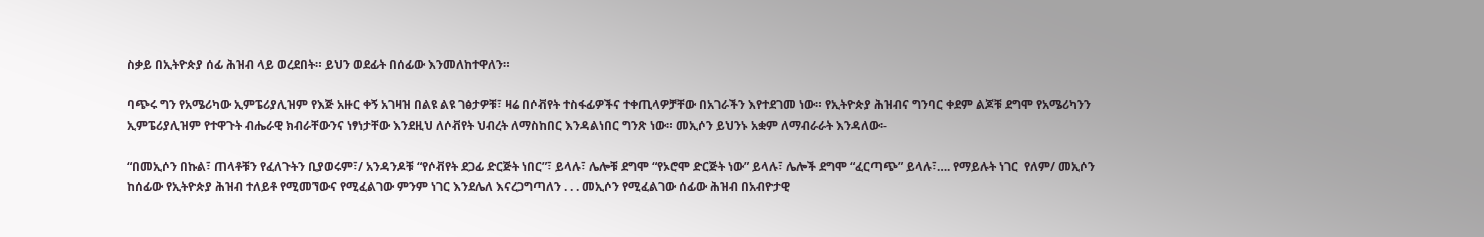ስቃይ በኢትዮጵያ ሰፊ ሕዝብ ላይ ወረደበት። ይህን ወደፊት በሰፊው እንመለከተዋለን።

ባጭሩ ግን የአሜሪካው ኢምፔሪያሊዝም የእጅ አዙር ቀኝ አገዛዝ በልዩ ልዩ ገፅታዎቹ፣ ዛሬ በሶቭየት ተስፋፊዎችና ተቀጢላዎቻቸው በአገራችን እየተደገመ ነው። የኢትዮጵያ ሕዝብና ግንባር ቀደም ልጆቹ ደግሞ የአሜሪካንን ኢምፔሪያሊዝም የተዋጉት ብሔራዊ ክብራቸውንና ነፃነታቸው እንደዚህ ለሶቭየት ህብረት ለማስከበር እንዳልነበር ግንጽ ነው። መኢሶን ይህንኑ አቋም ለማብራራት እንዳለው፡-

“በመኢሶን በኩል፣ ጠላቶቹን የፈለጉትን ቢያወሩም፣/ አንዳንዶቹ “የሶቭየት ደጋፊ ድርጅት ነበር”፣ ይላሉ፣ ሌሎቹ ደግሞ “የኦሮሞ ድርጅት ነው” ይላሉ፣ ሌሎች ደግሞ “ፈርጣጭ” ይላሉ፣…. የማይሉት ነገር  የለም/ መኢሶን ከሰፊው የኢትዮጵያ ሕዝብ ተለይቶ የሚመኘውና የሚፈልገው ምንም ነገር እንደሌለ እናረጋግጣለን . . . መኢሶን የሚፈልገው ሰፊው ሕዝብ በአብዮታዊ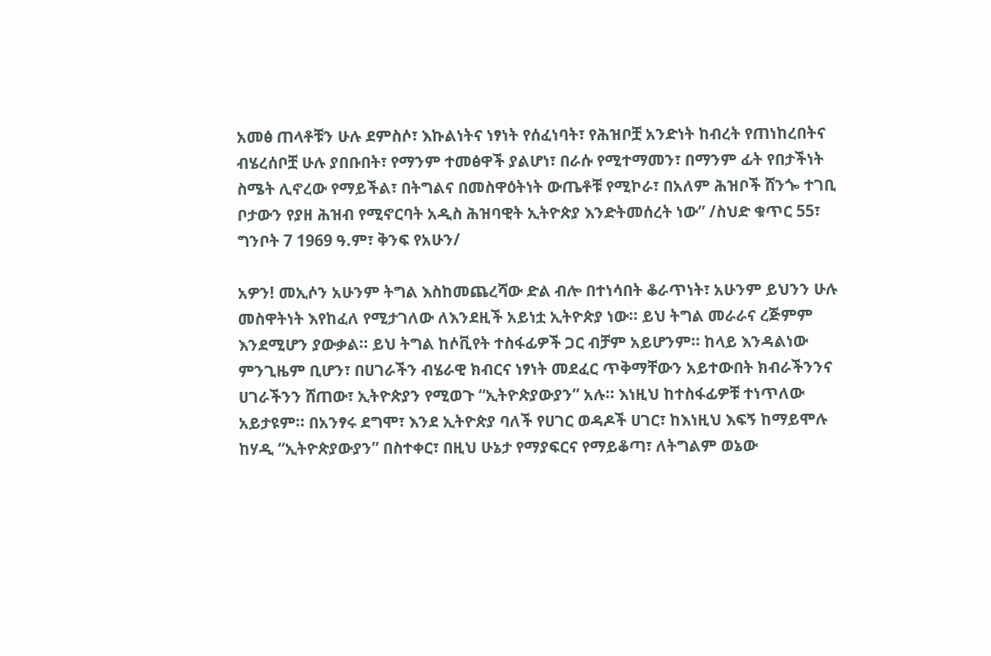አመፅ ጠላቶቹን ሁሉ ደምስሶ፣ እኩልነትና ነፃነት የሰፈነባት፣ የሕዝቦቿ አንድነት ከብረት የጠነከረበትና ብሄረሰቦቿ ሁሉ ያበቡበት፣ የማንም ተመፅዋች ያልሆነ፣ በራሱ የሚተማመን፣ በማንም ፊት የበታችነት ስሜት ሊኖረው የማይችል፣ በትግልና በመስዋዕትነት ውጤቶቹ የሚኮራ፣ በአለም ሕዝቦች ሸንጐ ተገቢ ቦታውን የያዘ ሕዝብ የሚኖርባት አዲስ ሕዝባዊት ኢትዮጵያ እንድትመሰረት ነው” /ስህድ ቁጥር 55፣ ግንቦት 7 1969 ዓ.ም፣ ቅንፍ የአሁን/

አዎን! መኢሶን አሁንም ትግል እስከመጨረሻው ድል ብሎ በተነሳበት ቆራጥነት፣ አሁንም ይህንን ሁሉ መስዋትነት እየከፈለ የሚታገለው ለእንደዚች አይነቷ ኢትዮጵያ ነው። ይህ ትግል መራራና ረጅምም እንደሚሆን ያውቃል። ይህ ትግል ከሶቪየት ተስፋፊዎች ጋር ብቻም አይሆንም። ከላይ እንዳልነው ምንጊዜም ቢሆን፣ በሀገራችን ብሄራዊ ክብርና ነፃነት መደፈር ጥቅማቸውን አይተውበት ክብራችንንና ሀገራችንን ሸጠው፣ ኢትዮጵያን የሚወጉ “ኢትዮጵያውያን” አሉ። እነዚህ ከተስፋፊዎቹ ተነጥለው አይታዩም። በአንፃሩ ደግሞ፣ እንደ ኢትዮጵያ ባለች የሀገር ወዳዶች ሀገር፣ ከእነዚህ እፍኝ ከማይሞሉ ከሃዲ “ኢትዮጵያውያን” በስተቀር፣ በዚህ ሁኔታ የማያፍርና የማይቆጣ፣ ለትግልም ወኔው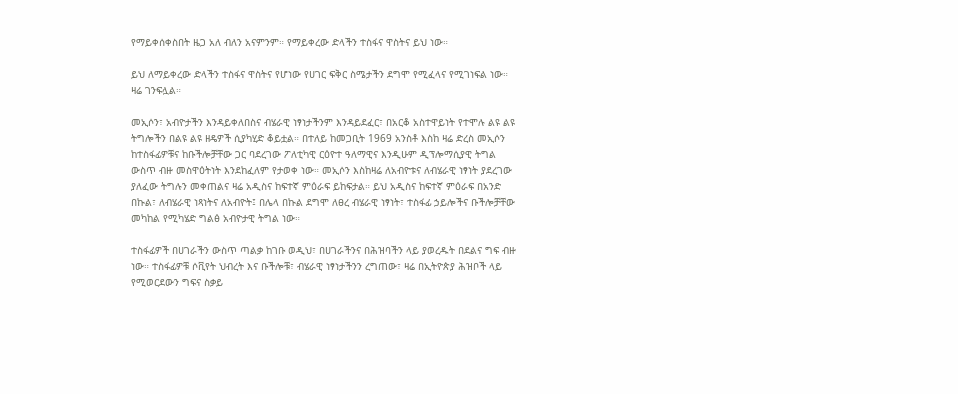የማይቀሰቀስበት ዜጋ አለ ብለን አናምንም። የማይቀረው ድላችን ተስፋና ዋስትና ይህ ነው።

ይህ ለማይቀረው ድላችን ተስፋና ዋስትና የሆነው የሀገር ፍቅር ስሜታችን ደግሞ የሚፈላና የሚገነፍል ነው። ዛሬ ገንፍሏል።

መኢሶን፣ አብዮታችን እንዳይቀለበስና ብሄራዊ ነፃነታችንም እንዳይደፈር፣ በአርቆ አስተዋይነት የተሞሉ ልዩ ልዩ ትግሎችን በልዩ ልዩ ዘዴዎች ሲያካሂድ ቆይቷል። በተለይ ከመጋቢት 1969 አንስቶ እስከ ዛሬ ድረስ መኢሶን ከተስፋፊዎቹና ከቡችሎቻቸው ጋር ባደረገው ፖለቲካዊ ርዕዮተ ዓለማዊና እንዲሁም ዲፕሎማሲያዊ ትግል ውስጥ ብዙ መስዋዕትነት እንደከፈለም የታወቀ ነው። መኢሶን እስከዛሬ ለአብዮቱና ለብሄራዊ ነፃነት ያደረገው ያለፈው ትግሉን መቀጠልና ዛሬ አዲስና ከፍተኛ ምዕራፍ ይከፍታል። ይህ አዲስና ከፍተኛ ምዕራፍ በአንድ በኩል፣ ለብሄራዊ ነጻነትና ለአብዮት፤ በሌላ በኩል ደግሞ ለፀረ ብሄራዊ ነፃነት፣ ተስፋፊ ኃይሎችና ቡችሎቻቸው መካከል የሚካሄድ ግልፅ አብዮታዊ ትግል ነው።

ተስፋፊዎች በሀገራችን ውስጥ ጣልቃ ከገቡ ወዲህ፣ በሀገራችንና በሕዝባችን ላይ ያወረዱት በደልና ግፍ ብዙ ነው። ተስፋፊዎቹ ሶቪየት ህብረት እና ቡችሎቹ፣ ብሄራዊ ነፃነታችንን ረግጠው፣ ዛሬ በኢትዮጵያ ሕዝቦች ላይ የሚወርደውን ግፍና ስቃይ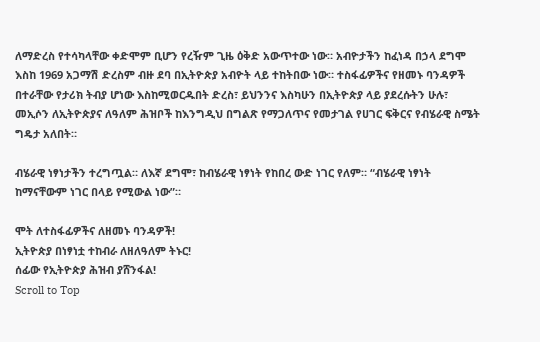ለማድረስ የተሳካላቸው ቀድሞም ቢሆን የረዥም ጊዜ ዕቅድ አውጥተው ነው። አብዮታችን ከፈነዳ በኃላ ደግሞ እስከ 1969 አጋማሽ ድረስም ብዙ ደባ በኢትዮጵያ አብዮት ላይ ተከትበው ነው። ተስፋፊዎችና የዘመኑ ባንዳዎች በተራቸው የታሪክ ትብያ ሆነው እስከሚወርዱበት ድረስ፣ ይህንንና እስካሁን በኢትዮጵያ ላይ ያደረሱትን ሁሉ፣ መኢሶን ለኢትዮጵያና ለዓለም ሕዝቦች ከእንግዲህ በግልጽ የማጋለጥና የመታገል የሀገር ፍቅርና የብሄራዊ ስሜት ግዴታ አለበት።

ብሄራዊ ነፃነታችን ተረግጧል። ለእኛ ደግሞ፣ ከብሄራዊ ነፃነት የከበረ ውድ ነገር የለም። “ብሄራዊ ነፃነት ከማናቸውም ነገር በላይ የሚውል ነው”።

ሞት ለተስፋፊዎችና ለዘመኑ ባንዳዎች!
ኢትዮጵያ በነፃነቷ ተከብራ ለዘለዓለም ትኑር!
ሰፊው የኢትዮጵያ ሕዝብ ያሸንፋል!
Scroll to Top